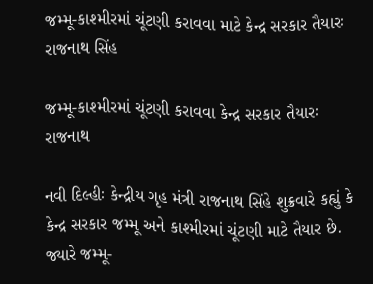જમ્મૂ-કાશ્મીરમાં ચૂંટણી કરાવવા માટે કેન્દ્ર સરકાર તૈયારઃ રાજનાથ સિંહ

જમ્મૂ-કાશ્મીરમાં ચૂંટણી કરાવવા કેન્દ્ર સરકાર તૈયારઃ રાજનાથ

નવી દિલ્હીઃ કેન્દ્રીય ગૃહ મંત્રી રાજનાથ સિંહે શુક્રવારે કહ્યું કે કેન્દ્ર સરકાર જમ્મૂ અને કાશ્મીરમાં ચૂંટણી માટે તૈયાર છે. જ્યારે જમ્મૂ-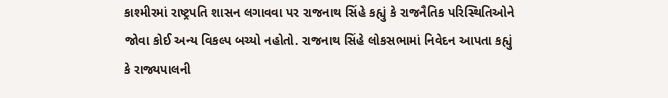કાશ્મીરમાં રાષ્ટ્રપતિ શાસન લગાવવા પર રાજનાથ સિંહે કહ્યું કે રાજનૈતિક પરિસ્થિતિઓને જોવા કોઈ અન્ય વિકલ્પ બચ્યો નહોતો. રાજનાથ સિંહે લોકસભામાં નિવેદન આપતા કહ્યું કે રાજ્યપાલની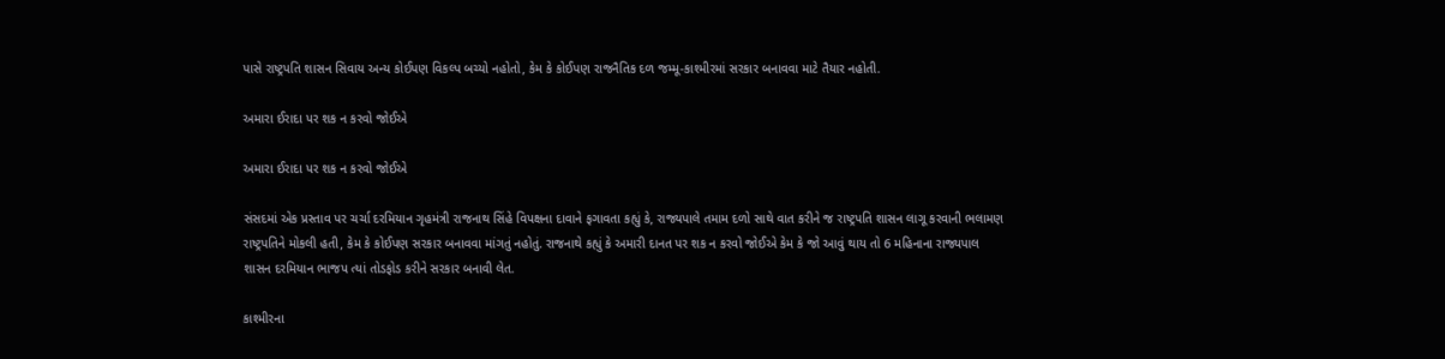પાસે રાષ્ટ્રપતિ શાસન સિવાય અન્ય કોઈપણ વિકલ્પ બચ્યો નહોતો, કેમ કે કોઈપણ રાજનૈતિક દળ જમ્મૂ-કાશ્મીરમાં સરકાર બનાવવા માટે તૈયાર નહોતી.

અમારા ઈરાદા પર શક ન કરવો જોઈએ

અમારા ઈરાદા પર શક ન કરવો જોઈએ

સંસદમાં એક પ્રસ્તાવ પર ચર્ચા દરમિયાન ગૃહમંત્રી રાજનાથ સિંહે વિપક્ષના દાવાને ફગાવતા કહ્યું કે, રાજ્યપાલે તમામ દળો સાથે વાત કરીને જ રાષ્ટ્રપતિ શાસન લાગૂ કરવાની ભલામણ રાષ્ટ્રપતિને મોકલી હતી, કેમ કે કોઈપણ સરકાર બનાવવા માંગતું નહોતું. રાજનાથે કહ્યું કે અમારી દાનત પર શક ન કરવો જોઈએ કેમ કે જો આવું થાય તો 6 મહિનાના રાજ્યપાલ શાસન દરમિયાન ભાજપ ત્યાં તોડફોડ કરીને સરકાર બનાવી લેત.

કાશ્મીરના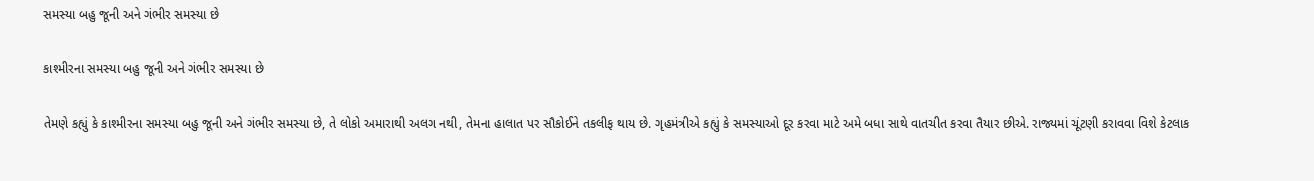સમસ્યા બહુ જૂની અને ગંભીર સમસ્યા છે

કાશ્મીરના સમસ્યા બહુ જૂની અને ગંભીર સમસ્યા છે

તેમણે કહ્યું કે કાશ્મીરના સમસ્યા બહુ જૂની અને ગંભીર સમસ્યા છે, તે લોકો અમારાથી અલગ નથી, તેમના હાલાત પર સૌકોઈને તકલીફ થાય છે. ગૃહમંત્રીએ કહ્યું કે સમસ્યાઓ દૂર કરવા માટે અમે બધા સાથે વાતચીત કરવા તૈયાર છીએ. રાજ્યમાં ચૂંટણી કરાવવા વિશે કેટલાક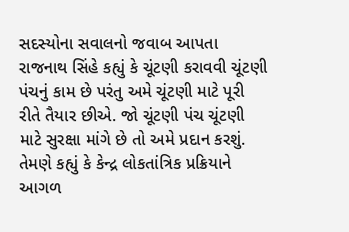સદસ્યોના સવાલનો જવાબ આપતા રાજનાથ સિંહે કહ્યું કે ચૂંટણી કરાવવી ચૂંટણી પંચનું કામ છે પરંતુ અમે ચૂંટણી માટે પૂરી રીતે તૈયાર છીએ. જો ચૂંટણી પંચ ચૂંટણી માટે સુરક્ષા માંગે છે તો અમે પ્રદાન કરશું. તેમણે કહ્યું કે કેન્દ્ર લોકતાંત્રિક પ્રક્રિયાને આગળ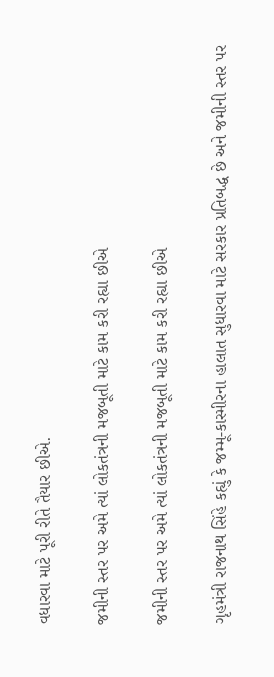વધારવા માટે પૂરી રીતે તૈયાર છીએ.

જમીની સ્તર પર અમે ત્યાં લોકતંત્રની મજબૂતી માટે કામ કરી રહ્યા છીએ

જમીની સ્તર પર અમે ત્યાં લોકતંત્રની મજબૂતી માટે કામ કરી રહ્યા છીએ

ગૃહમંત્રી રાજનાથ સિંહે કહ્યું કે જમ્મૂ-કાસ્મીરના હાલાત સુધારવા માટે સરકાર પ્રતિબદ્ધ છે અને જમીની સ્તર પર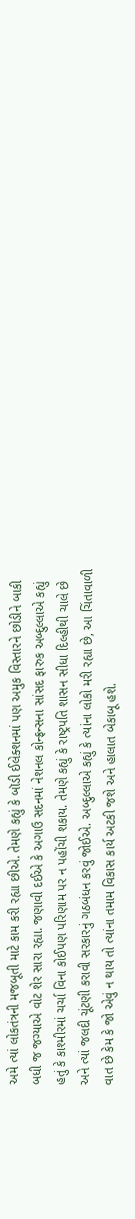અમે ત્યાં લોકતંત્રની મજબૂતી માટે કામ કરી રહ્યા છીએ. તેમણે કહ્યું કે બૉડી ઈલેક્શનમાં પણ અમુક વિસ્તારને છોડીને બાકી બધી જ જગ્યાએ વોટ શેર સારા રહ્યા. જણાવી દઈએ કે અગાઉ સદનમાં નેશનલ કોન્ફ્રન્સના સાંસદ ફારુક અબ્દુલ્લાએ કહ્યું હતું કે કાશ્મીરમાં ચર્ચા વિના કોઈપણ પરિણામ પર ન પહોંચી શકાય. તેમણે કહ્યું કે રાષ્ટ્રપતિ શાસન સીધા દિલ્હીથી ચાલે છે અને ત્યાં જલદી ચૂંટણી કરાવી સરકારનું ગઠબંધન કરવું જોઈએ. અબ્દુલ્લાએ કહ્યું કે ત્યાંના લોકો મરી રહ્યા છે, આ ચિંતાવાળી વાત છે કેમ કે જો એવું ન થાય તો ત્યાંના તમામ વિકાસ કાર્ય અટકી જશે અને હાલાત બેકાબૂ હશે.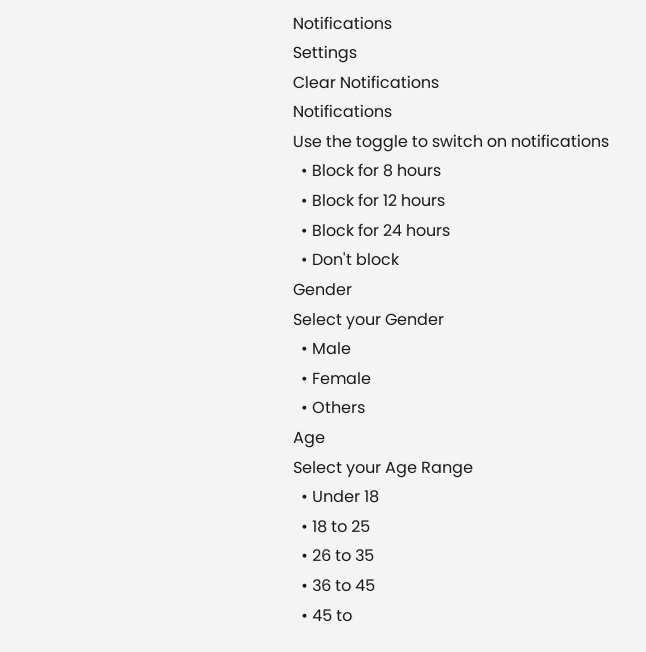Notifications
Settings
Clear Notifications
Notifications
Use the toggle to switch on notifications
  • Block for 8 hours
  • Block for 12 hours
  • Block for 24 hours
  • Don't block
Gender
Select your Gender
  • Male
  • Female
  • Others
Age
Select your Age Range
  • Under 18
  • 18 to 25
  • 26 to 35
  • 36 to 45
  • 45 to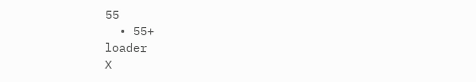55
  • 55+
loader
X